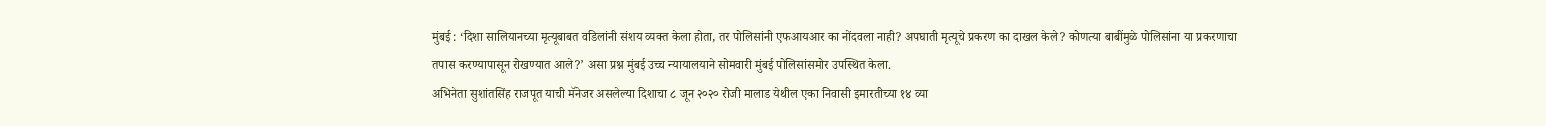मुंबई : ‘दिशा सालियानच्या मृत्यूबाबत वडिलांनी संशय व्यक्त केला होता, तर पोलिसांनी एफआयआर का नोंदवला नाही? अपघाती मृत्यूचे प्रकरण का दाखल केले? कोणत्या बाबींमुळे पोलिसांना या प्रकरणाचा तपास करण्यापासून रोखण्यात आले?’ असा प्रश्न मुंबई उच्च न्यायालयाने सोमवारी मुंबई पोलिसांसमोर उपस्थित केला.
अभिनेता सुशांतसिंह राजपूत याची मॅनेजर असलेल्या दिशाचा ८ जून २०२० रोजी मालाड येथील एका निवासी इमारतीच्या १४ व्या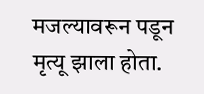मजल्यावरून पडून मृत्यू झाला होता.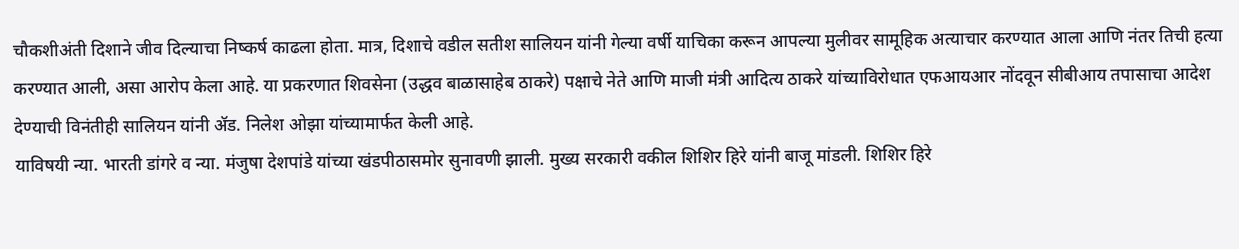चौकशीअंती दिशाने जीव दिल्याचा निष्कर्ष काढला होता. मात्र, दिशाचे वडील सतीश सालियन यांनी गेल्या वर्षी याचिका करून आपल्या मुलीवर सामूहिक अत्याचार करण्यात आला आणि नंतर तिची हत्या करण्यात आली, असा आरोप केला आहे. या प्रकरणात शिवसेना (उद्धव बाळासाहेब ठाकरे) पक्षाचे नेते आणि माजी मंत्री आदित्य ठाकरे यांच्याविरोधात एफआयआर नोंदवून सीबीआय तपासाचा आदेश देण्याची विनंतीही सालियन यांनी ॲड. निलेश ओझा यांच्यामार्फत केली आहे.
याविषयी न्या. भारती डांगरे व न्या. मंजुषा देशपांडे यांच्या खंडपीठासमोर सुनावणी झाली. मुख्य सरकारी वकील शिशिर हिरे यांनी बाजू मांडली. शिशिर हिरे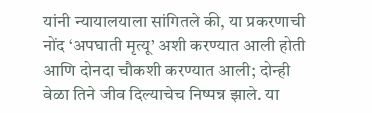यांनी न्यायालयाला सांगितले की, या प्रकरणाची नोंद ‘अपघाती मृत्यू’ अशी करण्यात आली होती आणि दोनदा चौकशी करण्यात आली; दोन्ही वेळा तिने जीव दिल्याचेच निष्पन्न झाले. या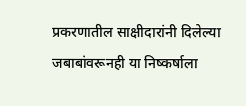प्रकरणातील साक्षीदारांनी दिलेल्या जबाबांवरूनही या निष्कर्षाला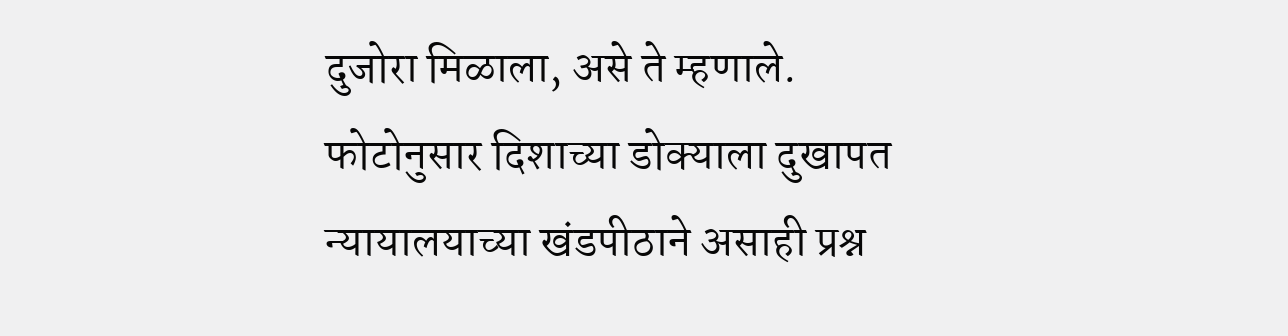दुजोरा मिळाला, असे ते म्हणाले.
फोटोनुसार दिशाच्या डोक्याला दुखापत
न्यायालयाच्या खंडपीठाने असाही प्रश्न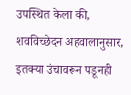उपस्थित केला की, शवविच्छेदन अहवालानुसार, इतक्या उंचावरून पडूनही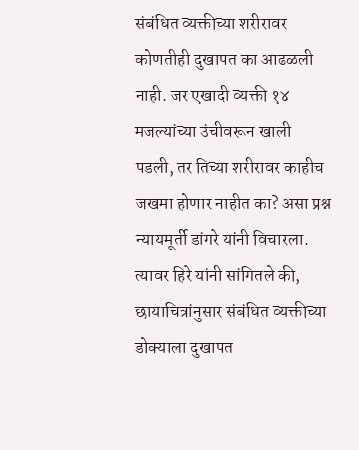संबंधित व्यक्तीच्या शरीरावर कोणतीही दुखापत का आढळली नाही. जर एखादी व्यक्ती १४ मजल्यांच्या उंचीवरून खाली पडली, तर तिच्या शरीरावर काहीच जखमा होणार नाहीत का? असा प्रश्न न्यायमूर्ती डांगरे यांनी विचारला. त्यावर हिरे यांनी सांगितले की, छायाचित्रांनुसार संबंधित व्यक्तीच्या डोक्याला दुखापत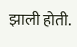झाली होती.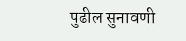पुढील सुनावणी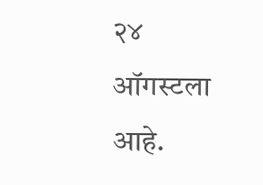२४ ऑगस्टला आहे.